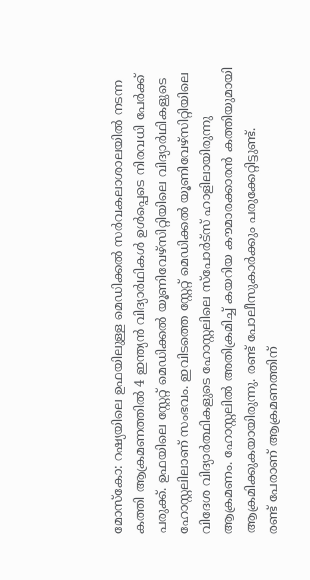മോസ്കോ: റഷ്യയിലെ ഉഫയിലുള്ള മെഡിക്കൽ സർവകലാശാലയിൽ നടന്ന കത്തി ആക്രമണത്തിൽ 4 ഇന്ത്യൻ വിദ്യാർഥികൾ ഉൾപ്പെടെ നിരവധി പേർക്ക് പരുക്ക്. ഉഫയിലെ സ്റ്റേറ്റ് മെഡിക്കൽ യൂണിവേഴ്സിറ്റിയിലെ വിദ്യാർഥികളുടെ ഹോസ്റ്റലിലാണ് സംഭവം. ഇവിടത്തെ സ്റ്റേറ്റ് മെഡിക്കൽ യൂണിവേഴ്സിറ്റിയിലെ വിദേശ വിദ്യാർത്ഥികളുടെ ഹോസ്റ്റലിലെ സ്പോർട്സ് ഹാളിലായിരുന്നു ആക്രമണം. ഹോസ്റ്റലിൽ അതിക്രമിച്ച് കയറിയ കൗമാരക്കാരൻ കത്തിയുമായി ആക്രമിക്കുകയായിരുന്നു. രണ്ട് പോലീസുകാർക്കും പരുക്കേറ്റിട്ടുണ്ട്.
രണ്ട് പേരാണ് ആക്രമണത്തിന്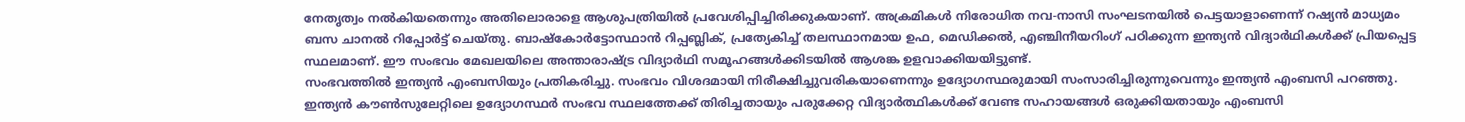നേതൃത്വം നൽകിയതെന്നും അതിലൊരാളെ ആശുപത്രിയിൽ പ്രവേശിപ്പിച്ചിരിക്കുകയാണ്. അക്രമികൾ നിരോധിത നവ-നാസി സംഘടനയിൽ പെട്ടയാളാണെന്ന് റഷ്യൻ മാധ്യമം ബസ ചാനൽ റിപ്പോർട്ട് ചെയ്തു. ബാഷ്കോർട്ടോസ്ഥാൻ റിപ്പബ്ലിക്, പ്രത്യേകിച്ച് തലസ്ഥാനമായ ഉഫ, മെഡിക്കൽ, എഞ്ചിനീയറിംഗ് പഠിക്കുന്ന ഇന്ത്യൻ വിദ്യാർഥികൾക്ക് പ്രിയപ്പെട്ട സ്ഥലമാണ്. ഈ സംഭവം മേഖലയിലെ അന്താരാഷ്ട്ര വിദ്യാർഥി സമൂഹങ്ങൾക്കിടയിൽ ആശങ്ക ഉളവാക്കിയയിട്ടുണ്ട്.
സംഭവത്തിൽ ഇന്ത്യൻ എംബസിയും പ്രതികരിച്ചു. സംഭവം വിശദമായി നിരീക്ഷിച്ചുവരികയാണെന്നും ഉദ്യോഗസ്ഥരുമായി സംസാരിച്ചിരുന്നുവെന്നും ഇന്ത്യൻ എംബസി പറഞ്ഞു. ഇന്ത്യൻ കൗൺസുലേറ്റിലെ ഉദ്യോഗസ്ഥർ സംഭവ സ്ഥലത്തേക്ക് തിരിച്ചതായും പരുക്കേറ്റ വിദ്യാർത്ഥികൾക്ക് വേണ്ട സഹായങ്ങൾ ഒരുക്കിയതായും എംബസി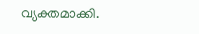വ്യക്തമാക്കി.